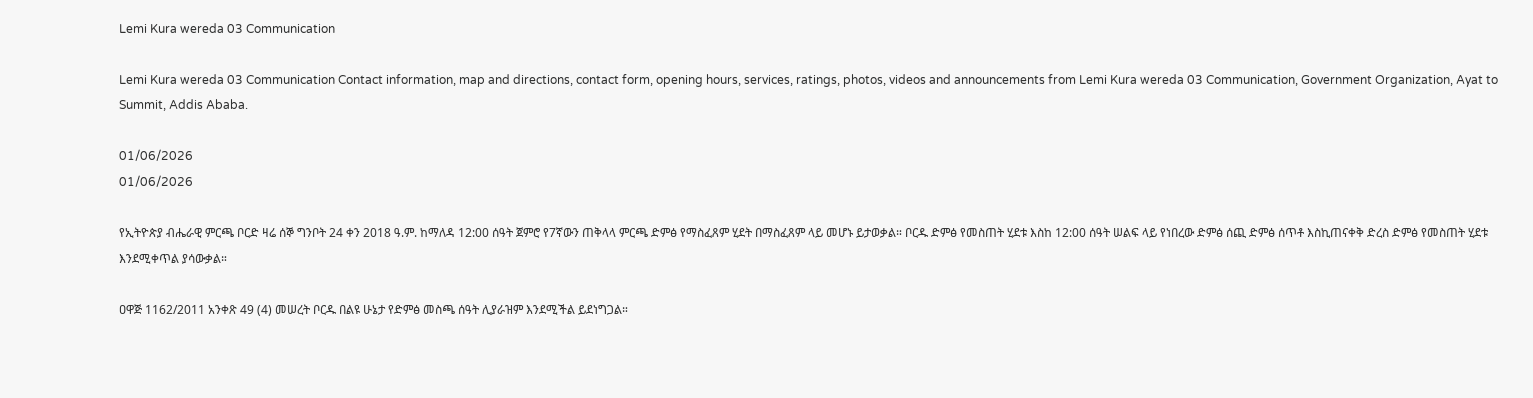Lemi Kura wereda 03 Communication

Lemi Kura wereda 03 Communication Contact information, map and directions, contact form, opening hours, services, ratings, photos, videos and announcements from Lemi Kura wereda 03 Communication, Government Organization, Ayat to Summit, Addis Ababa.

01/06/2026
01/06/2026

የኢትዮጵያ ብሔራዊ ምርጫ ቦርድ ዛሬ ሰኞ ግንቦት 24 ቀን 2018 ዓ.ም. ከማለዳ 12:00 ሰዓት ጀምሮ የ7ኛውን ጠቅላላ ምርጫ ድምፅ የማስፈጸም ሂደት በማስፈጸም ላይ መሆኑ ይታወቃል። ቦርዱ ድምፅ የመስጠት ሂደቱ እስከ 12:00 ሰዓት ሠልፍ ላይ የነበረው ድምፅ ሰጪ ድምፅ ሰጥቶ እስኪጠናቀቅ ድረስ ድምፅ የመስጠት ሂደቱ እንደሚቀጥል ያሳውቃል።

ዐዋጅ 1162/2011 አንቀጽ 49 (4) መሠረት ቦርዱ በልዩ ሁኔታ የድምፅ መስጫ ሰዓት ሊያራዝም እንደሚችል ይደነግጋል።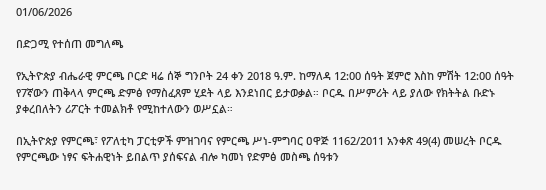01/06/2026

በድጋሚ የተሰጠ መግለጫ

የኢትዮጵያ ብሔራዊ ምርጫ ቦርድ ዛሬ ሰኞ ግንቦት 24 ቀን 2018 ዓ.ም. ከማለዳ 12:00 ሰዓት ጀምሮ እስከ ምሽት 12:00 ሰዓት የ7ኛውን ጠቅላላ ምርጫ ድምፅ የማስፈጸም ሂደት ላይ እንደነበር ይታወቃል። ቦርዱ በሥምሪት ላይ ያለው የክትትል ቡድኑ ያቀረበለትን ሪፖርት ተመልክቶ የሚከተለውን ወሥኗል።

በኢትዮጵያ የምርጫ፣ የፖለቲካ ፓርቲዎች ምዝገባና የምርጫ ሥነ-ምግባር ዐዋጅ 1162/2011 አንቀጽ 49(4) መሠረት ቦርዱ የምርጫው ነፃና ፍትሐዊነት ይበልጥ ያሰፍናል ብሎ ካመነ የድምፅ መስጫ ሰዓቱን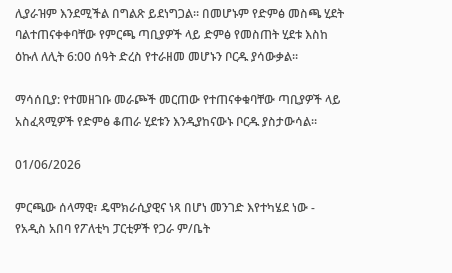ሊያራዝም እንደሚችል በግልጽ ይደነግጋል። በመሆኑም የድምፅ መስጫ ሂደት ባልተጠናቀቀባቸው የምርጫ ጣቢያዎች ላይ ድምፅ የመስጠት ሂደቱ እስከ ዕኩለ ለሊት 6:00 ሰዓት ድረስ የተራዘመ መሆኑን ቦርዱ ያሳውቃል።

ማሳሰቢያ: የተመዘገቡ መራጮች መርጠው የተጠናቀቁባቸው ጣቢያዎች ላይ አስፈጻሚዎች የድምፅ ቆጠራ ሂደቱን እንዲያከናውኑ ቦርዱ ያስታውሳል።

01/06/2026

ምርጫው ሰላማዊ፣ ዴሞክራሲያዊና ነጻ በሆነ መንገድ እየተካሄደ ነው - የአዲስ አበባ የፖለቲካ ፓርቲዎች የጋራ ም/ቤት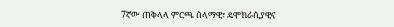7ኛው ጠቅላላ ምርጫ ሰላማዊ፣ ዴሞክራሲያዊና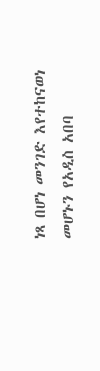ነጻ በሆነ መንገድ እየተከናወነ መሆኑን የአዲስ አበባ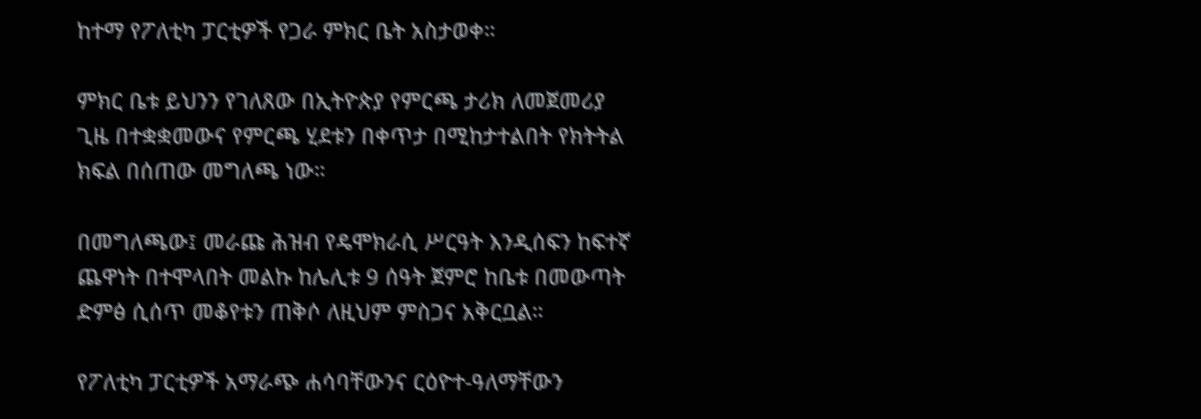ከተማ የፖለቲካ ፓርቲዎች የጋራ ምክር ቤት አስታወቀ።

ምክር ቤቱ ይህንን የገለጸው በኢትዮጵያ የምርጫ ታሪክ ለመጀመሪያ ጊዜ በተቋቋመውና የምርጫ ሂደቱን በቀጥታ በሚከታተልበት የክትትል ክፍል በሰጠው መግለጫ ነው።

በመግለጫው፤ መራጩ ሕዝብ የዴሞክራሲ ሥርዓት እንዲሰፍን ከፍተኛ ጨዋነት በተሞላበት መልኩ ከሌሊቱ 9 ሰዓት ጀምሮ ከቤቱ በመውጣት ድምፅ ሲሰጥ መቆየቱን ጠቅሶ ለዚህም ምስጋና አቅርቧል።

የፖለቲካ ፓርቲዎች አማራጭ ሐሳባቸውንና ርዕዮተ-ዓለማቸውን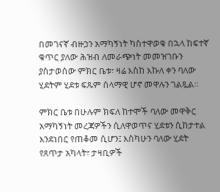በመገናኛ ብዙኃን አማካኝነት ካስተዋወቁ በኋላ ከፍተኛ ቁጥር ያለው ሕዝብ ለመራጭነት መመዝገቡን ያስታወሰው ምክር ቤቱ፣ ዛሬ እስከ እኩለ ቀን ባለው ሂደትም ሂደቱ ፍጹም ሰላማዊ ሆኖ መዋሉን ገልጿል።

ምክር ቤቱ በሁሉም ክፍለ ከተሞች ባለው መዋቅር አማካኝነት መረጃዎችን ሲለዋወጥና ሂደቱን ሲከታተል እንደነበር የጠቆመ ሲሆን፤ እስካሁን ባለው ሂደት የጸጥታ አካላት፣ ታዛቢዎች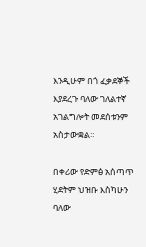እንዲሁም በጎ ፈቃደኞች እያደረጉ ባለው ገለልተኛ አገልግሎት መደሰቱንም አስታውቋል።

በቀሪው የድምፅ አሰጣጥ ሂደትም ህዝቡ እስካሁን ባለው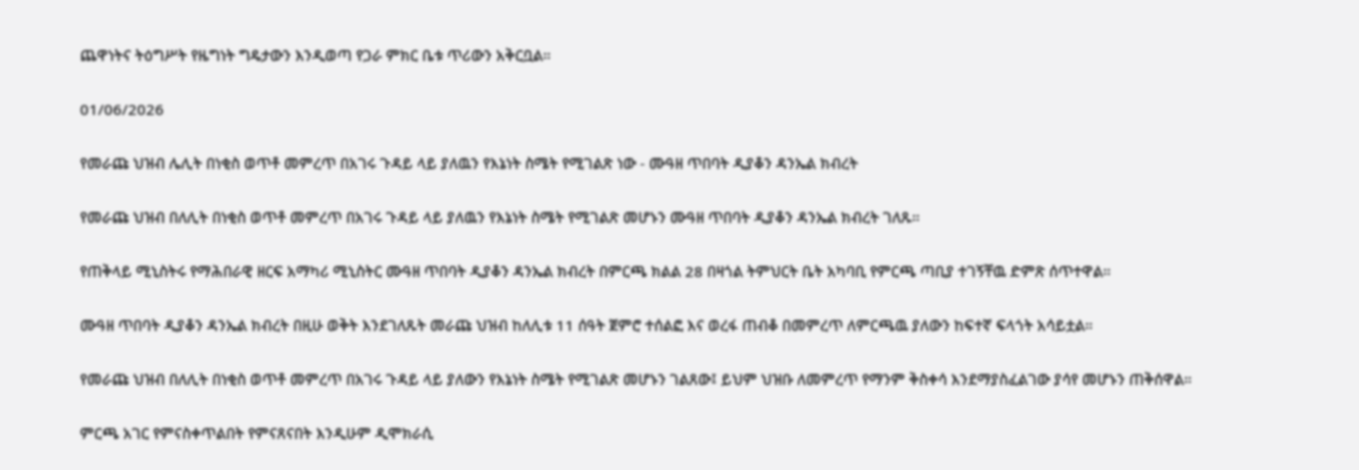ጨዋነትና ትዕግሥት የዜግነት ግዴታውን እንዲወጣ የጋራ ምክር ቤቱ ጥሪውን አቅርቧል።

01/06/2026

የመራጩ ህዝብ ሌሊት በነቂስ ወጥቶ መምረጥ በአገሩ ጉዳይ ላይ ያለዉን የእኔነት ስሜት የሚገልጽ ነው - ሙዓዘ ጥበባት ዲያቆን ዳንኤል ክብረት

የመራጩ ህዝብ በለሊት በነቂስ ወጥቶ መምረጥ በአገሩ ጉዳይ ላይ ያለዉን የእኔነት ስሜት የሚገልጽ መሆኑን ሙዓዘ ጥበባት ዲያቆን ዳንኤል ክብረት ገለጹ።

የጠቅላይ ሚኒስትሩ የማሕበራዊ ዘርፍ አማካሪ ሚኒስትር ሙዓዘ ጥበባት ዲያቆን ዳንኤል ክብረት በምርጫ ክልል 28 በዛጎል ትምህርት ቤት አካባቢ የምርጫ ጣቢያ ተገኝቸዉ ድምጽ ሰጥተዋል።

ሙዓዘ ጥበባት ዲያቆን ዳንኤል ክብረት በዚሁ ወቅት እንደገለጹት መራጩ ህዝብ ከለሊቱ 11 ሰዓት ጀምሮ ተሰልፎ እና ወረፋ ጠብቆ በመምረጥ ለምርጫዉ ያለውን ከፍተኛ ፍላጎት አሳይቷል።

የመራጩ ህዝብ በለሊት በነቂስ ወጥቶ መምረጥ በአገሩ ጉዳይ ላይ ያለውን የእኔነት ስሜት የሚገልጽ መሆኑን ገልጸው፤ ይህም ህዝቡ ለመምረጥ የማንም ቅስቀሳ እንደማያስፈልገው ያሳየ መሆኑን ጠቅሰዋል።

ምርጫ አገር የምናስቀጥልበት የምናጸናበት እንዲሁም ዲሞክራሲ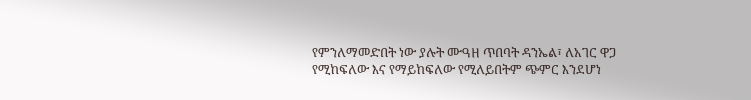የምንለማመድበት ነው ያሉት ሙዓዘ ጥበባት ዳንኤል፣ ለአገር ዋጋ የሚከፍለው እና የማይከፍለው የሚለይበትም ጭምር እንደሆነ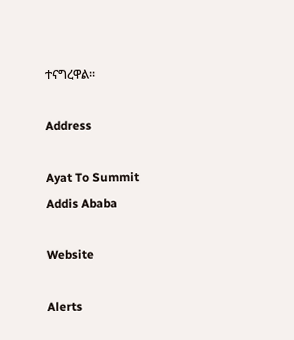ተናግረዋል።

Address

Ayat To Summit
Addis Ababa

Website

Alerts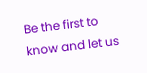Be the first to know and let us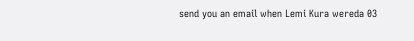send you an email when Lemi Kura wereda 03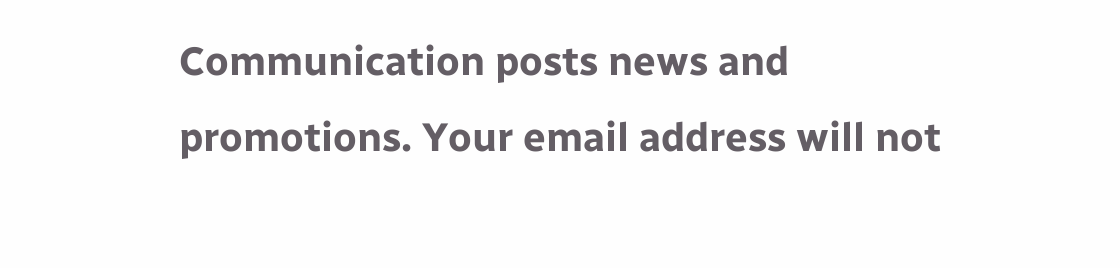Communication posts news and promotions. Your email address will not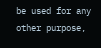be used for any other purpose,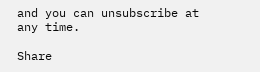and you can unsubscribe at any time.

Share